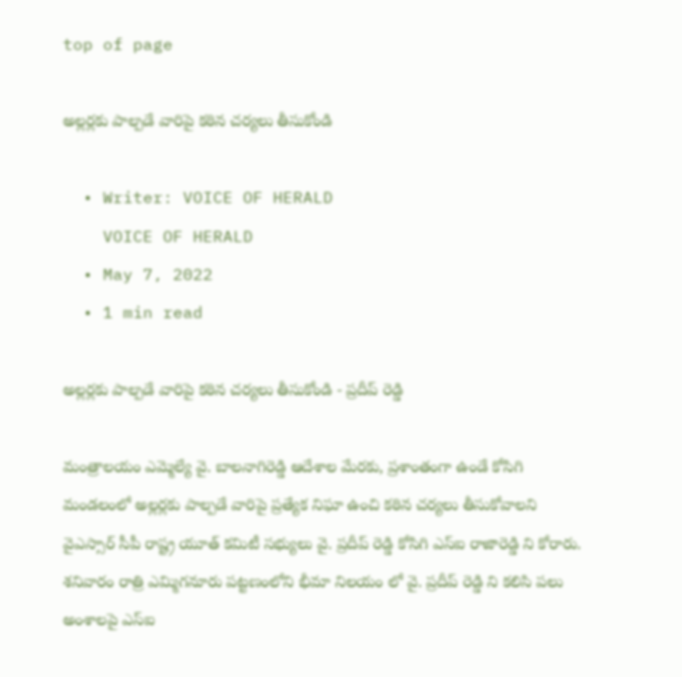top of page

అల్లర్లకు పాల్పడే వారిపై కఠిన చర్యలు తీసుకోండి

  • Writer: VOICE OF HERALD
    VOICE OF HERALD
  • May 7, 2022
  • 1 min read

అల్లర్లకు పాల్పడే వారిపై కఠిన చర్యలు తీసుకోండి - ప్రదీప్ రెడ్డి

మంత్రాలయం ఎమ్మెల్యే వై. బాలనాగిరెడ్డి ఆదేశాల మేరకు, ప్రశాంతంగా ఉండే కోసిగి మండలంలో అల్లర్లకు పాల్పడే వారిపై ప్రత్యేక నిఘా ఉంచి కఠిన చర్యలు తీసుకోవాలని వైఎస్సార్ సీపీ రాష్ట్ర యూత్ కమిటీ సభ్యులు వై. ప్రదీప్ రెడ్డి కోసిగి ఎస్ఐ రాజారెడ్డి ని కోరారు. శనివారం రాత్రి ఎమ్మిగనూరు పట్టణంలోని భీమా నిలయం లో వై. ప్రదీప్ రెడ్డి ని కలిసి పలు అంశాలపై ఎస్ఐ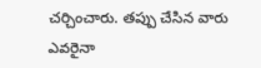చర్చించారు. తప్పు చేసిన వారు ఎవరైనా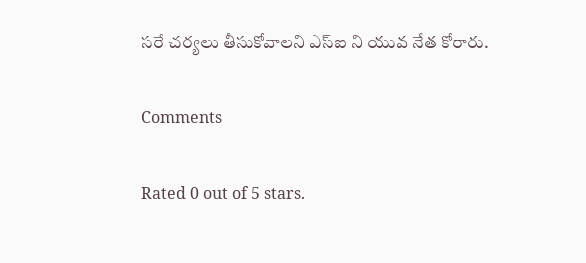సరే చర్యలు తీసుకోవాలని ఎస్ఐ ని యువ నేత కోరారు.

Comments

Rated 0 out of 5 stars.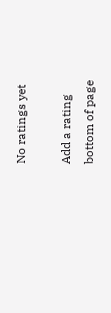No ratings yet

Add a rating
bottom of page